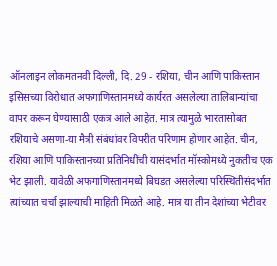ऑनलाइन लोकमतनवी दिल्ली, दि. 29 - रशिया, चीन आणि पाकिस्तान इसिसच्या विरोधात अफगाणिस्तानमध्ये कार्यरत असलेल्या तालिबान्यांचा वापर करून घेण्यासाठी एकत्र आले आहेत. मात्र त्यामुळे भारतासोबत रशियाचे असणा-या मैत्री संबंधांवर विपरीत परिणाम होणार आहेत. चीन, रशिया आणि पाकिस्तानच्या प्रतिनिधींची यासंदर्भात मॉस्कोमध्ये नुकतीच एक भेट झाली. यावेळी अफगाणिस्तानमध्ये बिघडत असलेल्या परिस्थितीसंदर्भात त्यांच्यात चर्चा झाल्याची माहिती मिळते आहे. मात्र या तीन देशांच्या भेटीवर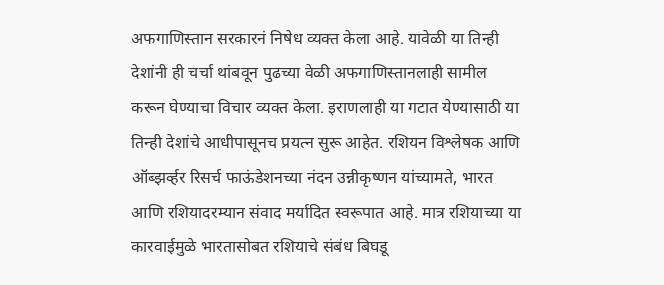अफगाणिस्तान सरकारनं निषेध व्यक्त केला आहे. यावेळी या तिन्ही देशांनी ही चर्चा थांबवून पुढच्या वेळी अफगाणिस्तानलाही सामील करून घेण्याचा विचार व्यक्त केला. इराणलाही या गटात येण्यासाठी या तिन्ही देशांचे आधीपासूनच प्रयत्न सुरू आहेत. रशियन विश्लेषक आणि ऑब्झर्व्हर रिसर्च फाऊंडेशनच्या नंदन उन्नीकृष्णन यांच्यामते, भारत आणि रशियादरम्यान संवाद मर्यादित स्वरूपात आहे. मात्र रशियाच्या या कारवाईमुळे भारतासोबत रशियाचे संबंध बिघडू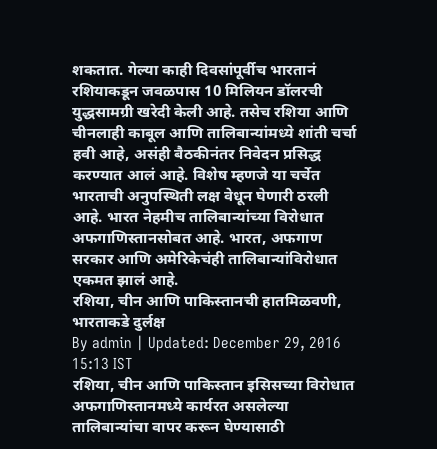शकतात. गेल्या काही दिवसांपूर्वीच भारतानं रशियाकडून जवळपास 10 मिलियन डॉलरची युद्धसामग्री खरेदी केली आहे. तसेच रशिया आणि चीनलाही काबूल आणि तालिबान्यांमध्ये शांती चर्चा हवी आहे, असंही बैठकीनंतर निवेदन प्रसिद्ध करण्यात आलं आहे. विशेष म्हणजे या चर्चेत भारताची अनुपस्थिती लक्ष वेधून घेणारी ठरली आहे. भारत नेहमीच तालिबान्यांच्या विरोधात अफगाणिस्तानसोबत आहे. भारत, अफगाण सरकार आणि अमेरिकेचंही तालिबान्यांविरोधात एकमत झालं आहे.
रशिया, चीन आणि पाकिस्तानची हातमिळवणी, भारताकडे दुर्लक्ष
By admin | Updated: December 29, 2016 15:13 IST
रशिया, चीन आणि पाकिस्तान इसिसच्या विरोधात अफगाणिस्तानमध्ये कार्यरत असलेल्या तालिबान्यांचा वापर करून घेण्यासाठी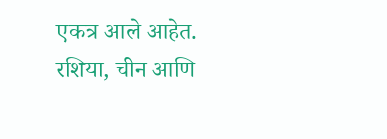एकत्र आले आहेत.
रशिया, चीन आणि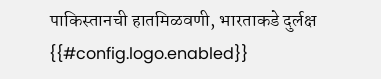पाकिस्तानची हातमिळवणी, भारताकडे दुर्लक्ष
{{#config.logo.enabled}}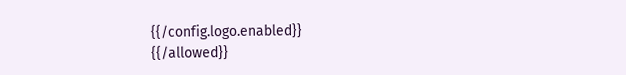{{/config.logo.enabled}}
{{/allowed}}